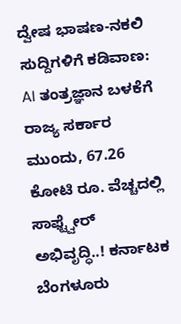ದ್ವೇಷ ಭಾಷಣ-ನಕಲಿ ಸುದ್ದಿಗಳಿಗೆ ಕಡಿವಾಣ: AI ತಂತ್ರಜ್ಞಾನ ಬಳಕೆಗೆ ರಾಜ್ಯ ಸರ್ಕಾರ ಮುಂದು, 67.26 ಕೋಟಿ ರೂ. ವೆಚ್ಚದಲ್ಲಿ ಸಾಫ್ಟ್ವೇರ್ ಅಭಿವೃದ್ಧಿ..! ಕರ್ನಾಟಕ ಬೆಂಗಳೂರು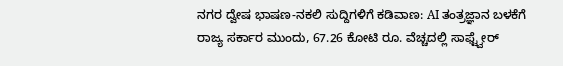ನಗರ ದ್ವೇಷ ಭಾಷಣ-ನಕಲಿ ಸುದ್ದಿಗಳಿಗೆ ಕಡಿವಾಣ: AI ತಂತ್ರಜ್ಞಾನ ಬಳಕೆಗೆ ರಾಜ್ಯ ಸರ್ಕಾರ ಮುಂದು, 67.26 ಕೋಟಿ ರೂ. ವೆಚ್ಚದಲ್ಲಿ ಸಾಫ್ಟ್ವೇರ್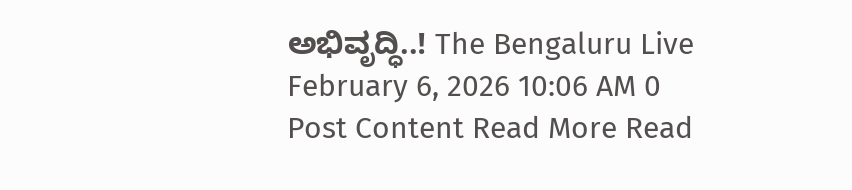ಅಭಿವೃದ್ಧಿ..! The Bengaluru Live February 6, 2026 10:06 AM 0 Post Content Read More Read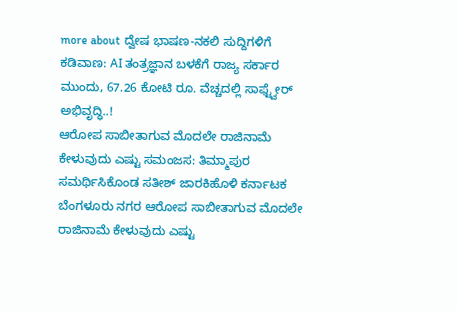more about ದ್ವೇಷ ಭಾಷಣ-ನಕಲಿ ಸುದ್ದಿಗಳಿಗೆ ಕಡಿವಾಣ: AI ತಂತ್ರಜ್ಞಾನ ಬಳಕೆಗೆ ರಾಜ್ಯ ಸರ್ಕಾರ ಮುಂದು, 67.26 ಕೋಟಿ ರೂ. ವೆಚ್ಚದಲ್ಲಿ ಸಾಫ್ಟ್ವೇರ್ ಅಭಿವೃದ್ಧಿ..!
ಆರೋಪ ಸಾಬೀತಾಗುವ ಮೊದಲೇ ರಾಜಿನಾಮೆ ಕೇಳುವುದು ಎಷ್ಟು ಸಮಂಜಸ: ತಿಮ್ಮಾಪುರ ಸಮರ್ಥಿಸಿಕೊಂಡ ಸತೀಶ್ ಜಾರಕಿಹೊಳಿ ಕರ್ನಾಟಕ ಬೆಂಗಳೂರು ನಗರ ಆರೋಪ ಸಾಬೀತಾಗುವ ಮೊದಲೇ ರಾಜಿನಾಮೆ ಕೇಳುವುದು ಎಷ್ಟು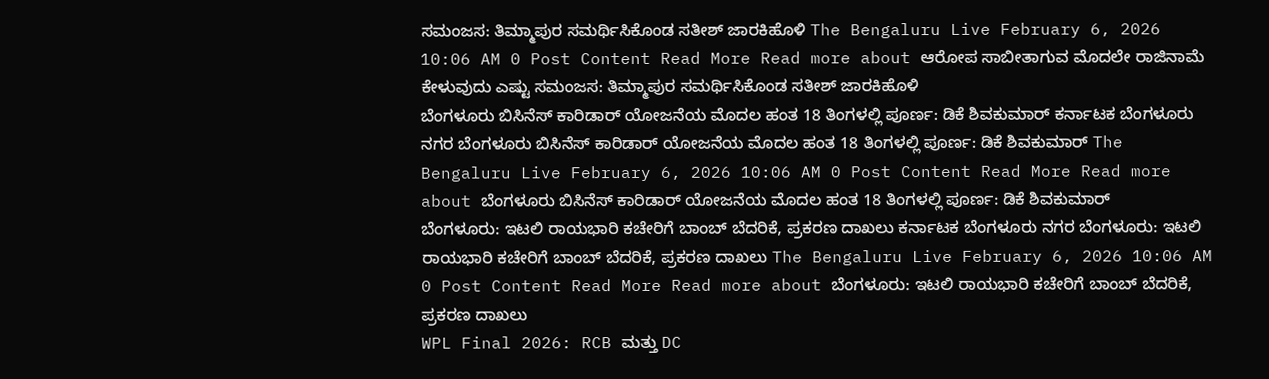ಸಮಂಜಸ: ತಿಮ್ಮಾಪುರ ಸಮರ್ಥಿಸಿಕೊಂಡ ಸತೀಶ್ ಜಾರಕಿಹೊಳಿ The Bengaluru Live February 6, 2026 10:06 AM 0 Post Content Read More Read more about ಆರೋಪ ಸಾಬೀತಾಗುವ ಮೊದಲೇ ರಾಜಿನಾಮೆ ಕೇಳುವುದು ಎಷ್ಟು ಸಮಂಜಸ: ತಿಮ್ಮಾಪುರ ಸಮರ್ಥಿಸಿಕೊಂಡ ಸತೀಶ್ ಜಾರಕಿಹೊಳಿ
ಬೆಂಗಳೂರು ಬಿಸಿನೆಸ್ ಕಾರಿಡಾರ್ ಯೋಜನೆಯ ಮೊದಲ ಹಂತ 18 ತಿಂಗಳಲ್ಲಿ ಪೂರ್ಣ: ಡಿಕೆ ಶಿವಕುಮಾರ್ ಕರ್ನಾಟಕ ಬೆಂಗಳೂರು ನಗರ ಬೆಂಗಳೂರು ಬಿಸಿನೆಸ್ ಕಾರಿಡಾರ್ ಯೋಜನೆಯ ಮೊದಲ ಹಂತ 18 ತಿಂಗಳಲ್ಲಿ ಪೂರ್ಣ: ಡಿಕೆ ಶಿವಕುಮಾರ್ The Bengaluru Live February 6, 2026 10:06 AM 0 Post Content Read More Read more about ಬೆಂಗಳೂರು ಬಿಸಿನೆಸ್ ಕಾರಿಡಾರ್ ಯೋಜನೆಯ ಮೊದಲ ಹಂತ 18 ತಿಂಗಳಲ್ಲಿ ಪೂರ್ಣ: ಡಿಕೆ ಶಿವಕುಮಾರ್
ಬೆಂಗಳೂರು: ಇಟಲಿ ರಾಯಭಾರಿ ಕಚೇರಿಗೆ ಬಾಂಬ್ ಬೆದರಿಕೆ, ಪ್ರಕರಣ ದಾಖಲು ಕರ್ನಾಟಕ ಬೆಂಗಳೂರು ನಗರ ಬೆಂಗಳೂರು: ಇಟಲಿ ರಾಯಭಾರಿ ಕಚೇರಿಗೆ ಬಾಂಬ್ ಬೆದರಿಕೆ, ಪ್ರಕರಣ ದಾಖಲು The Bengaluru Live February 6, 2026 10:06 AM 0 Post Content Read More Read more about ಬೆಂಗಳೂರು: ಇಟಲಿ ರಾಯಭಾರಿ ಕಚೇರಿಗೆ ಬಾಂಬ್ ಬೆದರಿಕೆ, ಪ್ರಕರಣ ದಾಖಲು
WPL Final 2026: RCB ಮತ್ತು DC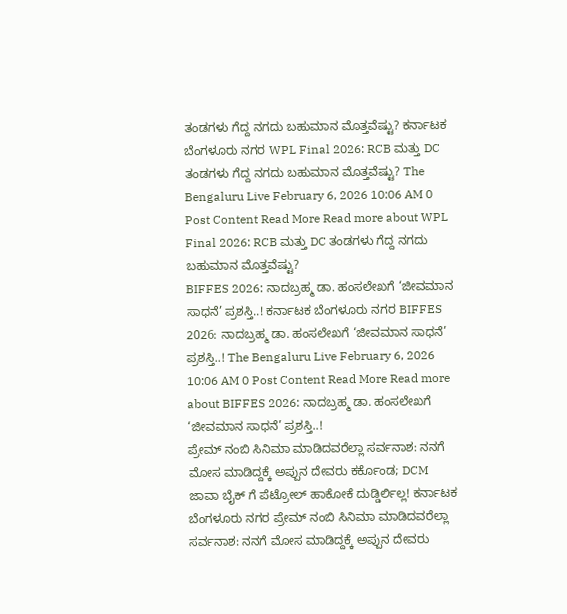ತಂಡಗಳು ಗೆದ್ದ ನಗದು ಬಹುಮಾನ ಮೊತ್ತವೆಷ್ಟು? ಕರ್ನಾಟಕ ಬೆಂಗಳೂರು ನಗರ WPL Final 2026: RCB ಮತ್ತು DC ತಂಡಗಳು ಗೆದ್ದ ನಗದು ಬಹುಮಾನ ಮೊತ್ತವೆಷ್ಟು? The Bengaluru Live February 6, 2026 10:06 AM 0 Post Content Read More Read more about WPL Final 2026: RCB ಮತ್ತು DC ತಂಡಗಳು ಗೆದ್ದ ನಗದು ಬಹುಮಾನ ಮೊತ್ತವೆಷ್ಟು?
BIFFES 2026: ನಾದಬ್ರಹ್ಮ ಡಾ. ಹಂಸಲೇಖಗೆ ‘ಜೀವಮಾನ ಸಾಧನೆ’ ಪ್ರಶಸ್ತಿ..! ಕರ್ನಾಟಕ ಬೆಂಗಳೂರು ನಗರ BIFFES 2026: ನಾದಬ್ರಹ್ಮ ಡಾ. ಹಂಸಲೇಖಗೆ ‘ಜೀವಮಾನ ಸಾಧನೆ’ ಪ್ರಶಸ್ತಿ..! The Bengaluru Live February 6, 2026 10:06 AM 0 Post Content Read More Read more about BIFFES 2026: ನಾದಬ್ರಹ್ಮ ಡಾ. ಹಂಸಲೇಖಗೆ ‘ಜೀವಮಾನ ಸಾಧನೆ’ ಪ್ರಶಸ್ತಿ..!
ಪ್ರೇಮ್ ನಂಬಿ ಸಿನಿಮಾ ಮಾಡಿದವರೆಲ್ಲಾ ಸರ್ವನಾಶ: ನನಗೆ ಮೋಸ ಮಾಡಿದ್ದಕ್ಕೆ ಅಪ್ಪುನ ದೇವರು ಕರ್ಕೊಂಡ; DCM ಜಾವಾ ಬೈಕ್ ಗೆ ಪೆಟ್ರೋಲ್ ಹಾಕೋಕೆ ದುಡ್ಡಿರ್ಲಿಲ್ಲ! ಕರ್ನಾಟಕ ಬೆಂಗಳೂರು ನಗರ ಪ್ರೇಮ್ ನಂಬಿ ಸಿನಿಮಾ ಮಾಡಿದವರೆಲ್ಲಾ ಸರ್ವನಾಶ: ನನಗೆ ಮೋಸ ಮಾಡಿದ್ದಕ್ಕೆ ಅಪ್ಪುನ ದೇವರು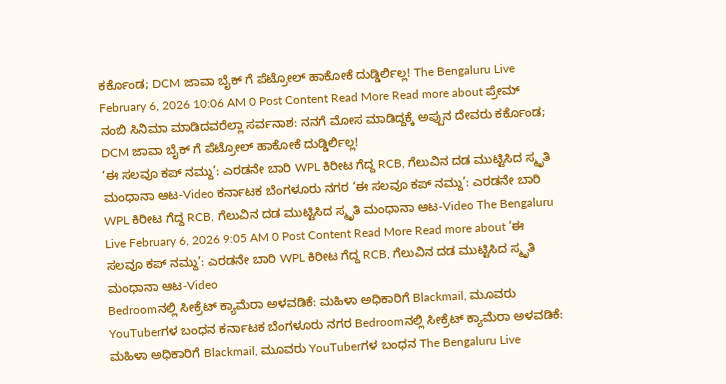ಕರ್ಕೊಂಡ; DCM ಜಾವಾ ಬೈಕ್ ಗೆ ಪೆಟ್ರೋಲ್ ಹಾಕೋಕೆ ದುಡ್ಡಿರ್ಲಿಲ್ಲ! The Bengaluru Live February 6, 2026 10:06 AM 0 Post Content Read More Read more about ಪ್ರೇಮ್ ನಂಬಿ ಸಿನಿಮಾ ಮಾಡಿದವರೆಲ್ಲಾ ಸರ್ವನಾಶ: ನನಗೆ ಮೋಸ ಮಾಡಿದ್ದಕ್ಕೆ ಅಪ್ಪುನ ದೇವರು ಕರ್ಕೊಂಡ; DCM ಜಾವಾ ಬೈಕ್ ಗೆ ಪೆಟ್ರೋಲ್ ಹಾಕೋಕೆ ದುಡ್ಡಿರ್ಲಿಲ್ಲ!
‘ಈ ಸಲವೂ ಕಪ್ ನಮ್ದು’: ಎರಡನೇ ಬಾರಿ WPL ಕಿರೀಟ ಗೆದ್ದ RCB, ಗೆಲುವಿನ ದಡ ಮುಟ್ಟಿಸಿದ ಸ್ಮೃತಿ ಮಂಧಾನಾ ಆಟ-Video ಕರ್ನಾಟಕ ಬೆಂಗಳೂರು ನಗರ ‘ಈ ಸಲವೂ ಕಪ್ ನಮ್ದು’: ಎರಡನೇ ಬಾರಿ WPL ಕಿರೀಟ ಗೆದ್ದ RCB, ಗೆಲುವಿನ ದಡ ಮುಟ್ಟಿಸಿದ ಸ್ಮೃತಿ ಮಂಧಾನಾ ಆಟ-Video The Bengaluru Live February 6, 2026 9:05 AM 0 Post Content Read More Read more about ‘ಈ ಸಲವೂ ಕಪ್ ನಮ್ದು’: ಎರಡನೇ ಬಾರಿ WPL ಕಿರೀಟ ಗೆದ್ದ RCB, ಗೆಲುವಿನ ದಡ ಮುಟ್ಟಿಸಿದ ಸ್ಮೃತಿ ಮಂಧಾನಾ ಆಟ-Video
Bedroomನಲ್ಲಿ ಸೀಕ್ರೆಟ್ ಕ್ಯಾಮೆರಾ ಅಳವಡಿಕೆ: ಮಹಿಳಾ ಅಧಿಕಾರಿಗೆ Blackmail, ಮೂವರು YouTuberಗಳ ಬಂಧನ ಕರ್ನಾಟಕ ಬೆಂಗಳೂರು ನಗರ Bedroomನಲ್ಲಿ ಸೀಕ್ರೆಟ್ ಕ್ಯಾಮೆರಾ ಅಳವಡಿಕೆ: ಮಹಿಳಾ ಅಧಿಕಾರಿಗೆ Blackmail, ಮೂವರು YouTuberಗಳ ಬಂಧನ The Bengaluru Live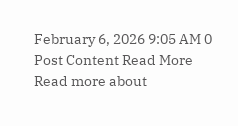February 6, 2026 9:05 AM 0 Post Content Read More Read more about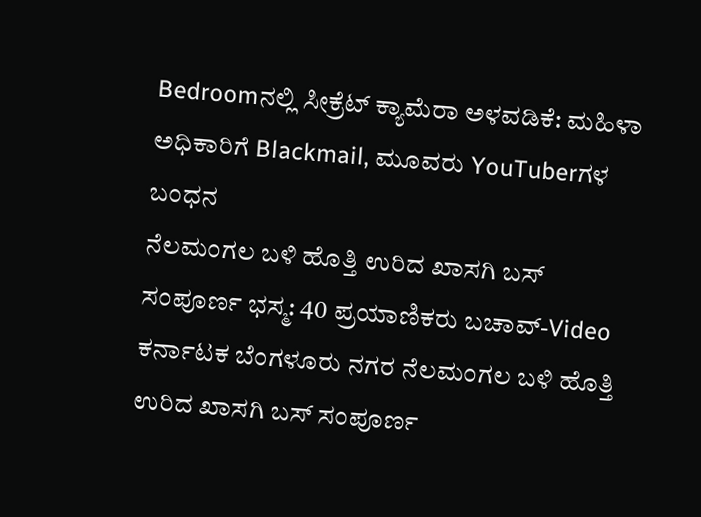Bedroomನಲ್ಲಿ ಸೀಕ್ರೆಟ್ ಕ್ಯಾಮೆರಾ ಅಳವಡಿಕೆ: ಮಹಿಳಾ ಅಧಿಕಾರಿಗೆ Blackmail, ಮೂವರು YouTuberಗಳ ಬಂಧನ
ನೆಲಮಂಗಲ ಬಳಿ ಹೊತ್ತಿ ಉರಿದ ಖಾಸಗಿ ಬಸ್ ಸಂಪೂರ್ಣ ಭಸ್ಮ: 40 ಪ್ರಯಾಣಿಕರು ಬಚಾವ್-Video ಕರ್ನಾಟಕ ಬೆಂಗಳೂರು ನಗರ ನೆಲಮಂಗಲ ಬಳಿ ಹೊತ್ತಿ ಉರಿದ ಖಾಸಗಿ ಬಸ್ ಸಂಪೂರ್ಣ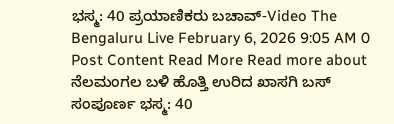ಭಸ್ಮ: 40 ಪ್ರಯಾಣಿಕರು ಬಚಾವ್-Video The Bengaluru Live February 6, 2026 9:05 AM 0 Post Content Read More Read more about ನೆಲಮಂಗಲ ಬಳಿ ಹೊತ್ತಿ ಉರಿದ ಖಾಸಗಿ ಬಸ್ ಸಂಪೂರ್ಣ ಭಸ್ಮ: 40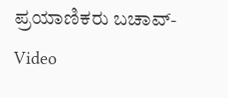ಪ್ರಯಾಣಿಕರು ಬಚಾವ್-Video